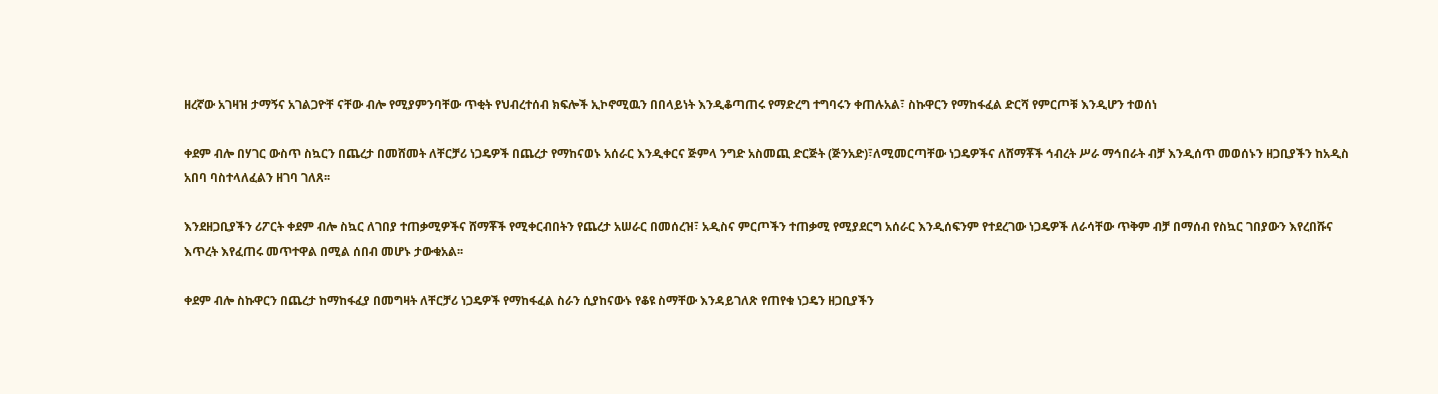ዘረኛው አገዛዝ ታማኝና አገልጋዮቸ ናቸው ብሎ የሚያምንባቸው ጥቂት የህብረተሰብ ክፍሎች ኢኮኖሚዉን በበላይነት እንዲቆጣጠሩ የማድረግ ተግባሩን ቀጠሉአል፣ ስኩዋርን የማከፋፈል ድርሻ የምርጦቹ እንዲሆን ተወሰነ

ቀደም ብሎ በሃገር ውስጥ ስኳርን በጨረታ በመሸመት ለቸርቻሪ ነጋዴዎች በጨረታ የማከናወኑ አሰራር እንዲቀርና ጅምላ ንግድ አስመጪ ድርጅት (ጅንአድ)፣ለሚመርጣቸው ነጋዴዎችና ለሸማቾች ኅብረት ሥራ ማኅበራት ብቻ እንዲሰጥ መወሰኑን ዘጋቢያችን ከአዲስ አበባ ባስተላለፈልን ዘገባ ገለጸ፡፡

እንደዘጋቢያችን ሪፖርት ቀደም ብሎ ስኳር ለገበያ ተጠቃሚዎችና ሸማቾች የሚቀርብበትን የጨረታ አሠራር በመሰረዝ፣ አዲስና ምርጦችን ተጠቃሚ የሚያደርግ አሰራር እንዲሰፍንም የተደረገው ነጋዴዎች ለራሳቸው ጥቅም ብቻ በማሰብ የስኳር ገበያውን እየረበሹና እጥረት እየፈጠሩ መጥተዋል በሚል ሰበብ መሆኑ ታውቁአል፡፡

ቀደም ብሎ ስኩዋርን በጨረታ ከማከፋፈያ በመግዛት ለቸርቻሪ ነጋዴዎች የማከፋፈል ስራን ሲያከናውኑ የቆዩ ስማቸው እንዳይገለጽ የጠየቁ ነጋዴን ዘጋቢያችን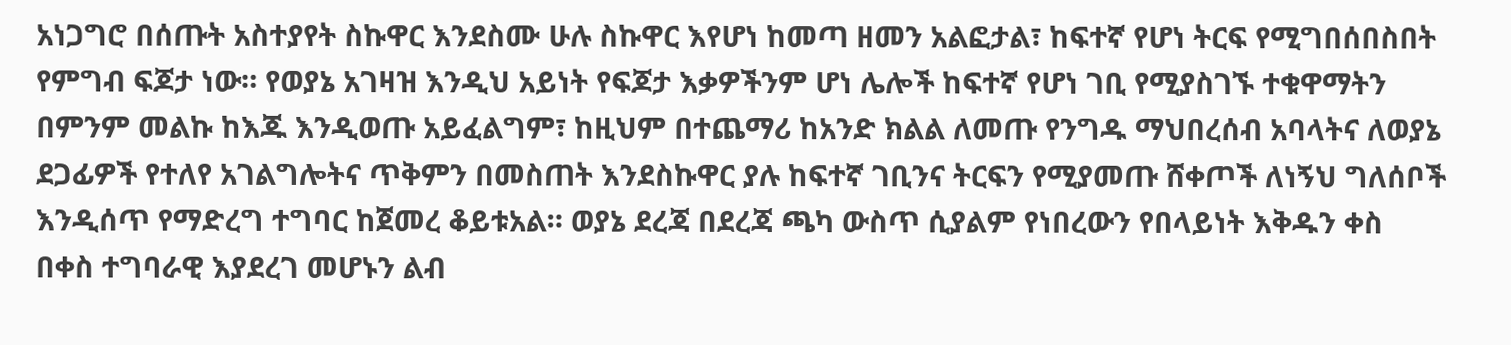አነጋግሮ በሰጡት አስተያየት ስኩዋር እንደስሙ ሁሉ ስኩዋር እየሆነ ከመጣ ዘመን አልፎታል፣ ከፍተኛ የሆነ ትርፍ የሚግበሰበስበት የምግብ ፍጆታ ነው። የወያኔ አገዛዝ እንዲህ አይነት የፍጆታ እቃዎችንም ሆነ ሌሎች ከፍተኛ የሆነ ገቢ የሚያስገኙ ተቁዋማትን በምንም መልኩ ከእጁ እንዲወጡ አይፈልግም፣ ከዚህም በተጨማሪ ከአንድ ክልል ለመጡ የንግዱ ማህበረሰብ አባላትና ለወያኔ ደጋፊዎች የተለየ አገልግሎትና ጥቅምን በመስጠት እንደስኩዋር ያሉ ከፍተኛ ገቢንና ትርፍን የሚያመጡ ሸቀጦች ለነኝህ ግለሰቦች እንዲሰጥ የማድረግ ተግባር ከጀመረ ቆይቱአል። ወያኔ ደረጃ በደረጃ ጫካ ውስጥ ሲያልም የነበረውን የበላይነት እቅዱን ቀስ በቀስ ተግባራዊ እያደረገ መሆኑን ልብ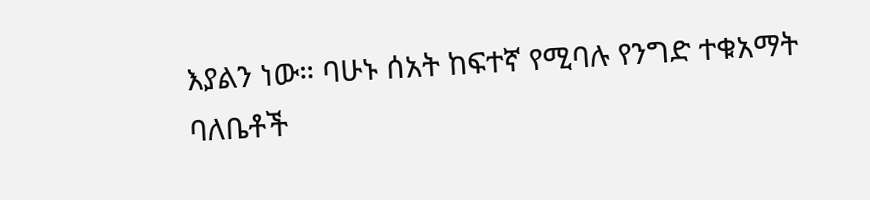እያልን ነው። ባሁኑ ሰአት ከፍተኛ የሚባሉ የንግድ ተቁአማት ባለቤቶች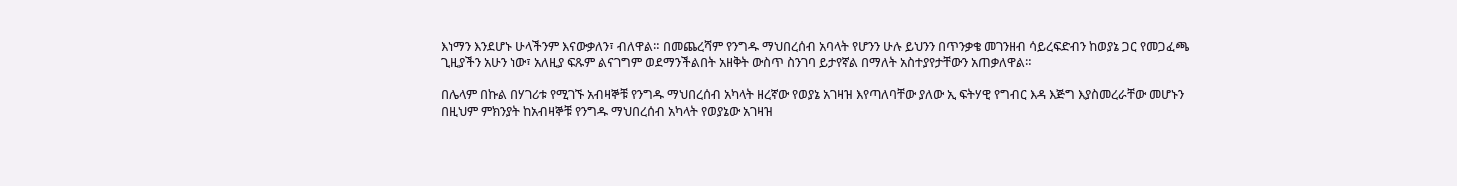እነማን እንደሆኑ ሁላችንም እናውቃለን፣ ብለዋል። በመጨረሻም የንግዱ ማህበረሰብ አባላት የሆንን ሁሉ ይህንን በጥንቃቄ መገንዘብ ሳይረፍድብን ከወያኔ ጋር የመጋፈጫ ጊዚያችን አሁን ነው፣ አለዚያ ፍጹም ልናገግም ወደማንችልበት አዘቅት ውስጥ ስንገባ ይታየኛል በማለት አስተያየታቸውን አጠቃለዋል።

በሌላም በኩል በሃገሪቱ የሚገኙ አብዛኞቹ የንግዱ ማህበረሰብ አካላት ዘረኛው የወያኔ አገዛዝ እየጣለባቸው ያለው ኢ ፍትሃዊ የግብር እዳ እጅግ እያስመረራቸው መሆኑን በዚህም ምክንያት ከአብዛኞቹ የንግዱ ማህበረሰብ አካላት የወያኔው አገዛዝ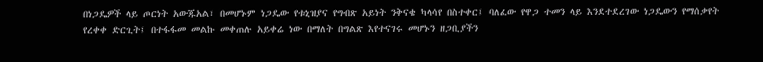በነጋዴዎች ላይ ጦርነት አውጁአል፣ በመሆኑም ነጋዴው የቱኒዝያና የግብጽ አይነት ንቅናቄ ካላሳየ በስተቀር፤ ባለፈው የዋጋ ተመን ላይ እንደተደረገው ነጋዴውን የማሰቃየት የረቀቀ ድርጊት፤ በተፋፋመ መልኩ መቀጠሉ አይቀሬ ነው በማለት በግልጽ እየተናገሩ መሆኑን ዘጋቢያችን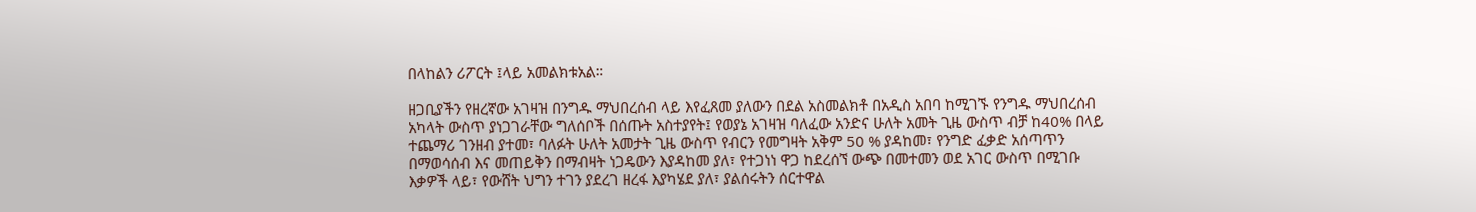በላከልን ሪፖርት ፤ላይ አመልክቱአል።

ዘጋቢያችን የዘረኛው አገዛዝ በንግዱ ማህበረሰብ ላይ እየፈጸመ ያለውን በደል አስመልክቶ በአዲስ አበባ ከሚገኙ የንግዱ ማህበረሰብ አካላት ውስጥ ያነጋገራቸው ግለሰቦች በሰጡት አስተያየት፤ የወያኔ አገዛዝ ባለፈው አንድና ሁለት አመት ጊዜ ውስጥ ብቻ ከ40% በላይ ተጨማሪ ገንዘብ ያተመ፣ ባለፉት ሁለት አመታት ጊዜ ውስጥ የብርን የመግዛት አቅም 50 % ያዳከመ፣ የንግድ ፈቃድ አሰጣጥን በማወሳሰብ እና መጠይቅን በማብዛት ነጋዴውን እያዳከመ ያለ፣ የተጋነነ ዋጋ ከደረሰኘ ውጭ በመተመን ወደ አገር ውስጥ በሚገቡ እቃዎች ላይ፣ የውሸት ህግን ተገን ያደረገ ዘረፋ እያካሄደ ያለ፣ ያልሰሩትን ሰርተዋል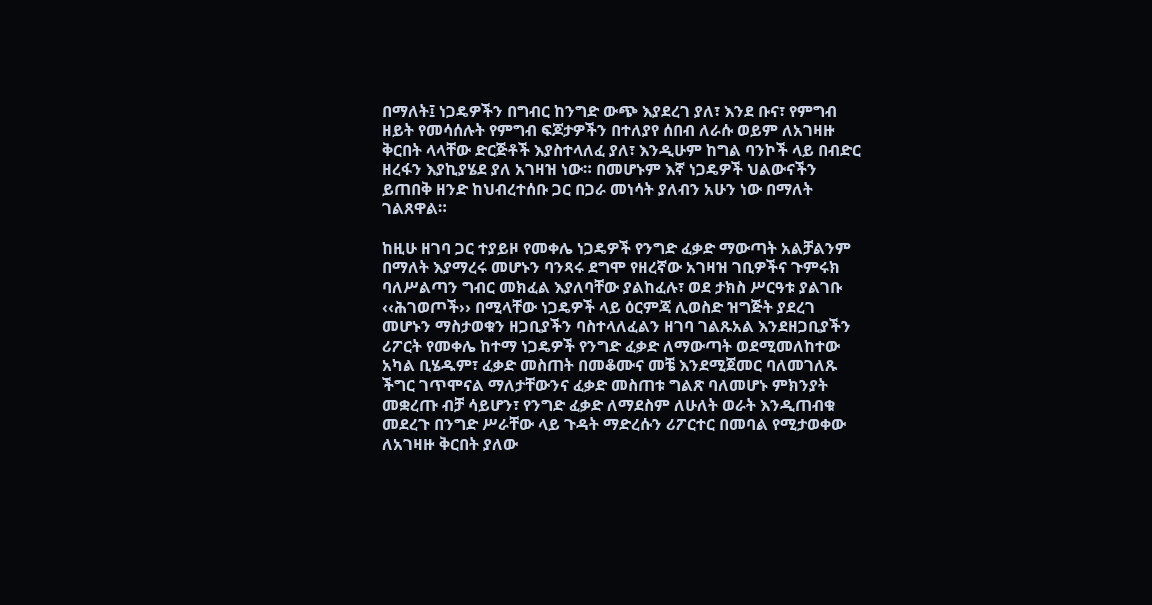በማለት፤ ነጋዴዎችን በግብር ከንግድ ውጭ እያደረገ ያለ፣ እንደ ቡና፣ የምግብ ዘይት የመሳሰሉት የምግብ ፍጆታዎችን በተለያየ ሰበብ ለራሱ ወይም ለአገዛዙ ቅርበት ላላቸው ድርጅቶች እያስተላለፈ ያለ፣ እንዲሁም ከግል ባንኮች ላይ በብድር ዘረፋን እያኪያሄደ ያለ አገዛዝ ነው። በመሆኑም እኛ ነጋዴዎች ህልውናችን ይጠበቅ ዘንድ ከህብረተሰቡ ጋር በጋራ መነሳት ያለብን አሁን ነው በማለት ገልጸዋል።

ከዚሁ ዘገባ ጋር ተያይዞ የመቀሌ ነጋዴዎች የንግድ ፈቃድ ማውጣት አልቻልንም በማለት እያማረሩ መሆኑን ባንጻሩ ደግሞ የዘረኛው አገዛዝ ገቢዎችና ጉምሩክ ባለሥልጣን ግብር መክፈል እያለባቸው ያልከፈሉ፣ ወደ ታክስ ሥርዓቱ ያልገቡ ‹‹ሕገወጦች›› በሚላቸው ነጋዴዎች ላይ ዕርምጃ ሊወስድ ዝግጅት ያደረገ መሆኑን ማስታወቁን ዘጋቢያችን ባስተላለፈልን ዘገባ ገልጹአል እንደዘጋቢያችን ሪፖርት የመቀሌ ከተማ ነጋዴዎች የንግድ ፈቃድ ለማውጣት ወደሚመለከተው አካል ቢሄዱም፣ ፈቃድ መስጠት በመቆሙና መቼ እንደሚጀመር ባለመገለጹ ችግር ገጥሞናል ማለታቸውንና ፈቃድ መስጠቱ ግልጽ ባለመሆኑ ምክንያት መቋረጡ ብቻ ሳይሆን፣ የንግድ ፈቃድ ለማደስም ለሁለት ወራት እንዲጠብቁ መደረጉ በንግድ ሥራቸው ላይ ጉዳት ማድረሱን ሪፖርተር በመባል የሚታወቀው ለአገዛዙ ቅርበት ያለው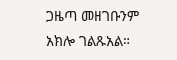ጋዜጣ መዘገቡንም አክሎ ገልጹአል።